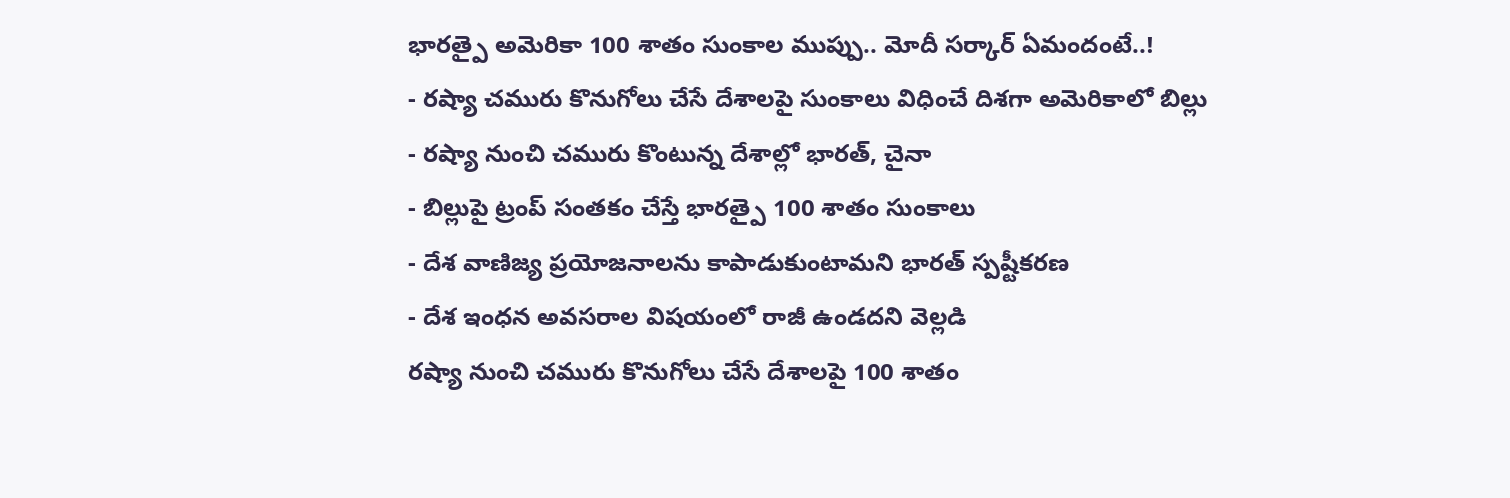భారత్పై అమెరికా 100 శాతం సుంకాల ముప్పు.. మోదీ సర్కార్ ఏమందంటే..!
- రష్యా చమురు కొనుగోలు చేసే దేశాలపై సుంకాలు విధించే దిశగా అమెరికాలో బిల్లు
- రష్యా నుంచి చమురు కొంటున్న దేశాల్లో భారత్, చైనా
- బిల్లుపై ట్రంప్ సంతకం చేస్తే భారత్పై 100 శాతం సుంకాలు
- దేశ వాణిజ్య ప్రయోజనాలను కాపాడుకుంటామని భారత్ స్పష్టీకరణ
- దేశ ఇంధన అవసరాల విషయంలో రాజీ ఉండదని వెల్లడి
రష్యా నుంచి చమురు కొనుగోలు చేసే దేశాలపై 100 శాతం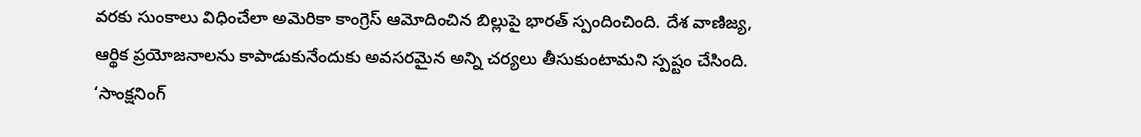వరకు సుంకాలు విధించేలా అమెరికా కాంగ్రెస్ ఆమోదించిన బిల్లుపై భారత్ స్పందించింది. దేశ వాణిజ్య, ఆర్థిక ప్రయోజనాలను కాపాడుకునేందుకు అవసరమైన అన్ని చర్యలు తీసుకుంటామని స్పష్టం చేసింది.
‘సాంక్షనింగ్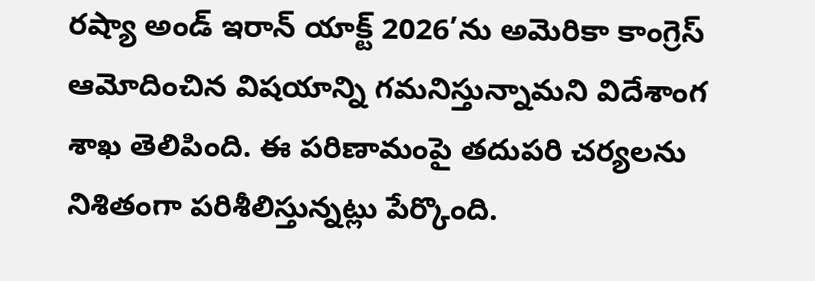రష్యా అండ్ ఇరాన్ యాక్ట్ 2026’ను అమెరికా కాంగ్రెస్ ఆమోదించిన విషయాన్ని గమనిస్తున్నామని విదేశాంగ శాఖ తెలిపింది. ఈ పరిణామంపై తదుపరి చర్యలను నిశితంగా పరిశీలిస్తున్నట్లు పేర్కొంది.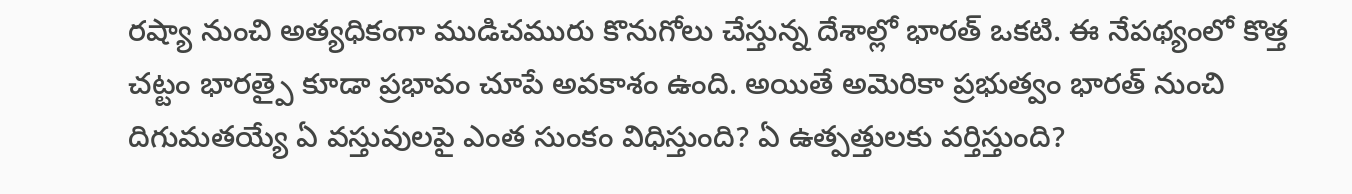రష్యా నుంచి అత్యధికంగా ముడిచమురు కొనుగోలు చేస్తున్న దేశాల్లో భారత్ ఒకటి. ఈ నేపథ్యంలో కొత్త చట్టం భారత్పై కూడా ప్రభావం చూపే అవకాశం ఉంది. అయితే అమెరికా ప్రభుత్వం భారత్ నుంచి దిగుమతయ్యే ఏ వస్తువులపై ఎంత సుంకం విధిస్తుంది? ఏ ఉత్పత్తులకు వర్తిస్తుంది?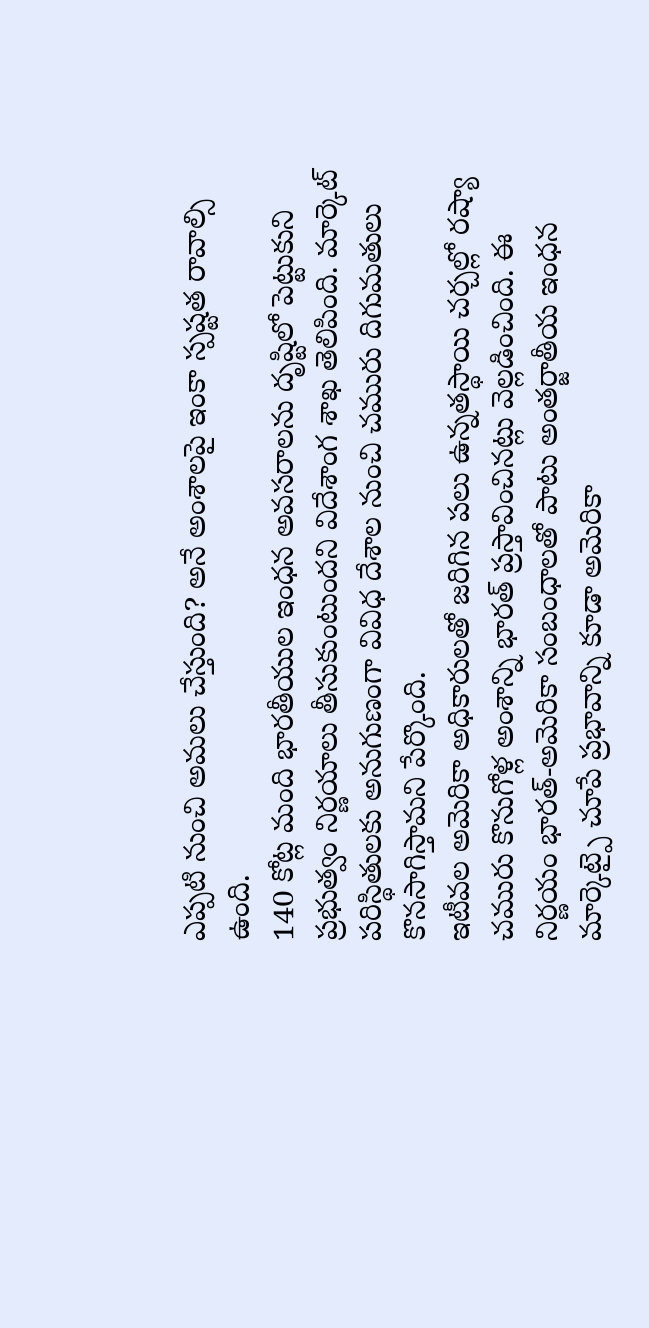ఎప్పటి నుంచి అమలు చేస్తుంది? అనే అంశాలపై ఇంకా స్పష్టత రావాల్సి ఉంది.
140 కోట్ల మంది భారతీయుల ఇంధన అవసరాలను దృష్టిలో పెట్టుకుని ప్రభుత్వం నిర్ణయాలు తీసుకుంటుందని విదేశాంగ శాఖ తెలిపింది. మార్కెట్ పరిస్థితులకు అనుగుణంగా వివిధ దేశాల నుంచి చమురు దిగుమతులు కొనసాగిస్తామని పేర్కొంది.
ఇటీవల అమెరికా అధికారులతో జరిగిన పలు ఉన్నతస్థాయి చర్చల్లో రష్యా చమురు కొనుగోళ్ల అంశాన్ని భారత్ ప్రస్తావించినట్లు వెల్లడించింది. ఈ నిర్ణయం భారత్-అమెరికా సంబంధాలతో పాటు అంతర్జాతీయ ఇంధన మార్కెట్పై చూపే ప్రభావాన్ని కూడా అమెరికా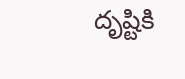దృష్టికి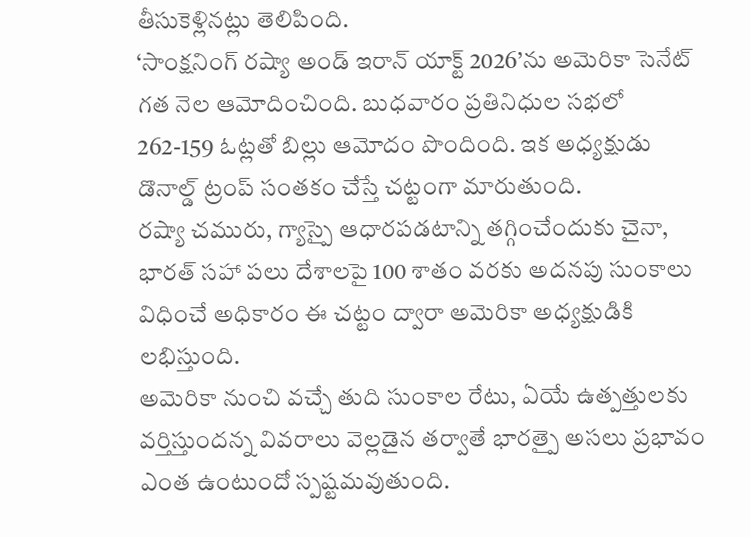తీసుకెళ్లినట్లు తెలిపింది.
‘సాంక్షనింగ్ రష్యా అండ్ ఇరాన్ యాక్ట్ 2026’ను అమెరికా సెనేట్ గత నెల ఆమోదించింది. బుధవారం ప్రతినిధుల సభలో 262-159 ఓట్లతో బిల్లు ఆమోదం పొందింది. ఇక అధ్యక్షుడు డొనాల్డ్ ట్రంప్ సంతకం చేస్తే చట్టంగా మారుతుంది.
రష్యా చమురు, గ్యాస్పై ఆధారపడటాన్ని తగ్గించేందుకు చైనా, భారత్ సహా పలు దేశాలపై 100 శాతం వరకు అదనపు సుంకాలు విధించే అధికారం ఈ చట్టం ద్వారా అమెరికా అధ్యక్షుడికి లభిస్తుంది.
అమెరికా నుంచి వచ్చే తుది సుంకాల రేటు, ఏయే ఉత్పత్తులకు వర్తిస్తుందన్న వివరాలు వెల్లడైన తర్వాతే భారత్పై అసలు ప్రభావం ఎంత ఉంటుందో స్పష్టమవుతుంది.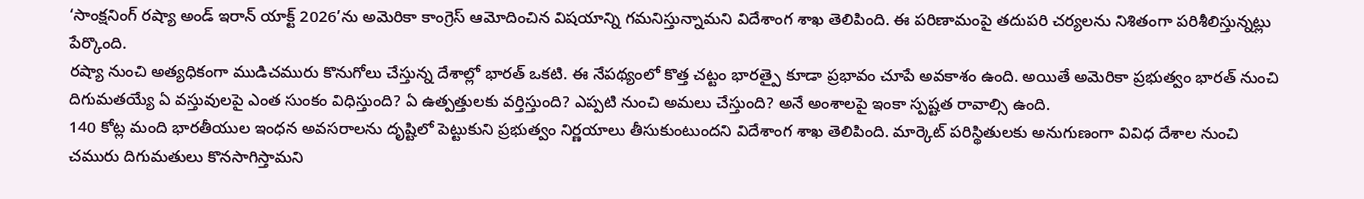‘సాంక్షనింగ్ రష్యా అండ్ ఇరాన్ యాక్ట్ 2026’ను అమెరికా కాంగ్రెస్ ఆమోదించిన విషయాన్ని గమనిస్తున్నామని విదేశాంగ శాఖ తెలిపింది. ఈ పరిణామంపై తదుపరి చర్యలను నిశితంగా పరిశీలిస్తున్నట్లు పేర్కొంది.
రష్యా నుంచి అత్యధికంగా ముడిచమురు కొనుగోలు చేస్తున్న దేశాల్లో భారత్ ఒకటి. ఈ నేపథ్యంలో కొత్త చట్టం భారత్పై కూడా ప్రభావం చూపే అవకాశం ఉంది. అయితే అమెరికా ప్రభుత్వం భారత్ నుంచి దిగుమతయ్యే ఏ వస్తువులపై ఎంత సుంకం విధిస్తుంది? ఏ ఉత్పత్తులకు వర్తిస్తుంది? ఎప్పటి నుంచి అమలు చేస్తుంది? అనే అంశాలపై ఇంకా స్పష్టత రావాల్సి ఉంది.
140 కోట్ల మంది భారతీయుల ఇంధన అవసరాలను దృష్టిలో పెట్టుకుని ప్రభుత్వం నిర్ణయాలు తీసుకుంటుందని విదేశాంగ శాఖ తెలిపింది. మార్కెట్ పరిస్థితులకు అనుగుణంగా వివిధ దేశాల నుంచి చమురు దిగుమతులు కొనసాగిస్తామని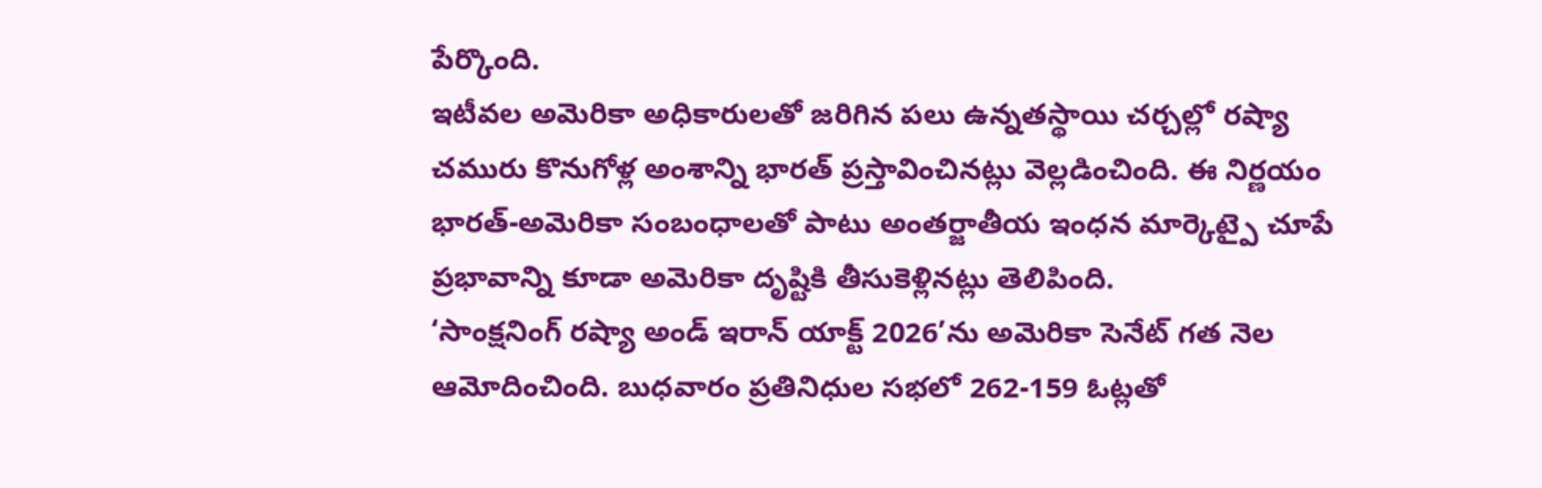పేర్కొంది.
ఇటీవల అమెరికా అధికారులతో జరిగిన పలు ఉన్నతస్థాయి చర్చల్లో రష్యా చమురు కొనుగోళ్ల అంశాన్ని భారత్ ప్రస్తావించినట్లు వెల్లడించింది. ఈ నిర్ణయం భారత్-అమెరికా సంబంధాలతో పాటు అంతర్జాతీయ ఇంధన మార్కెట్పై చూపే ప్రభావాన్ని కూడా అమెరికా దృష్టికి తీసుకెళ్లినట్లు తెలిపింది.
‘సాంక్షనింగ్ రష్యా అండ్ ఇరాన్ యాక్ట్ 2026’ను అమెరికా సెనేట్ గత నెల ఆమోదించింది. బుధవారం ప్రతినిధుల సభలో 262-159 ఓట్లతో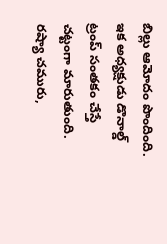బిల్లు ఆమోదం పొందింది. ఇక అధ్యక్షుడు డొనాల్డ్ ట్రంప్ సంతకం చేస్తే చట్టంగా మారుతుంది.
రష్యా చమురు,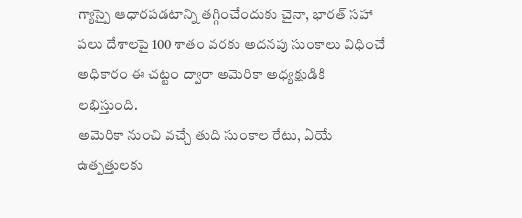గ్యాస్పై ఆధారపడటాన్ని తగ్గించేందుకు చైనా, భారత్ సహా పలు దేశాలపై 100 శాతం వరకు అదనపు సుంకాలు విధించే అధికారం ఈ చట్టం ద్వారా అమెరికా అధ్యక్షుడికి లభిస్తుంది.
అమెరికా నుంచి వచ్చే తుది సుంకాల రేటు, ఏయే ఉత్పత్తులకు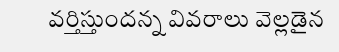వర్తిస్తుందన్న వివరాలు వెల్లడైన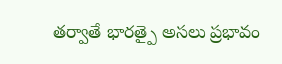తర్వాతే భారత్పై అసలు ప్రభావం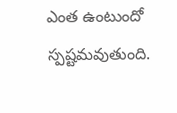ఎంత ఉంటుందో స్పష్టమవుతుంది.